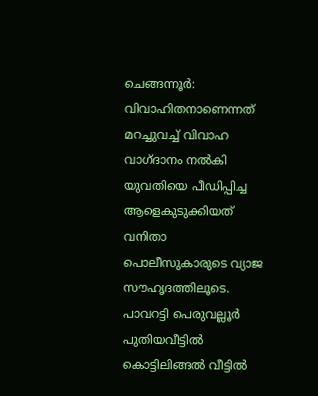ചെങ്ങന്നൂർ: വിവാഹിതനാണെന്നത് മറച്ചുവച്ച് വിവാഹ വാഗ്ദാനം നൽകി യുവതിയെ പീഡിപ്പിച്ച ആളെകുടുക്കിയത് വനിതാ പൊലീസുകാരുടെ വ്യാജ സൗഹൃദത്തിലൂടെ. പാവറട്ടി പെരുവല്ലൂർ പുതിയവീട്ടിൽ കൊട്ടിലിങ്ങൽ വീട്ടിൽ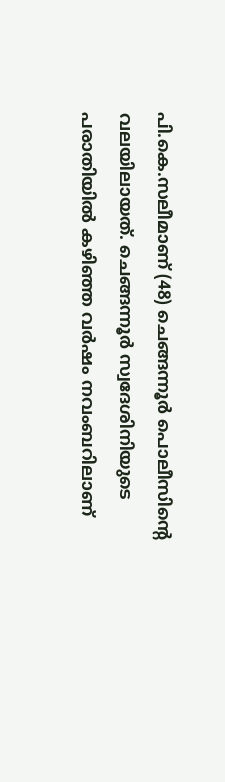പി.കെ.സലീമാണ് (48) ചെങ്ങന്നൂർ പൊലീസിന്റെ വലയിലായത്. ചെങ്ങന്നൂർ സ്വദേശിനിയുടെ പരാതിയിൽ കഴിഞ്ഞ വർഷം നവംബറിലാണ്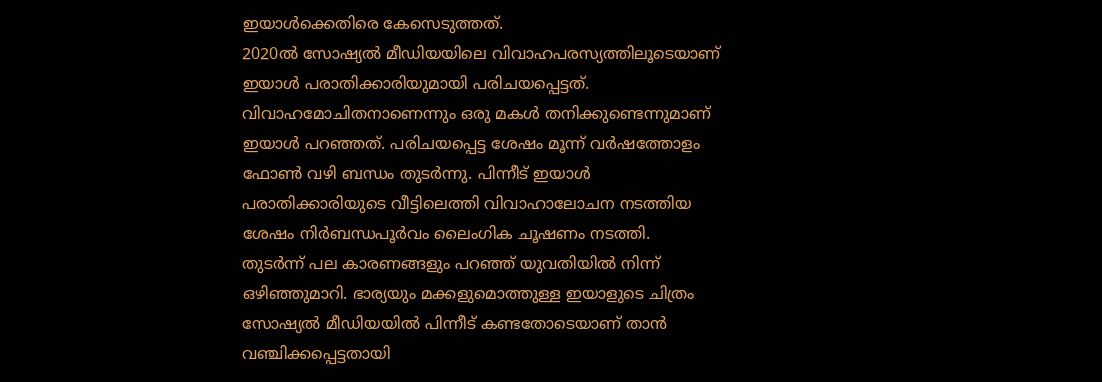ഇയാൾക്കെതിരെ കേസെടുത്തത്.
2020ൽ സോഷ്യൽ മീഡിയയിലെ വിവാഹപരസ്യത്തിലൂടെയാണ് ഇയാൾ പരാതിക്കാരിയുമായി പരിചയപ്പെട്ടത്. വിവാഹമോചിതനാണെന്നും ഒരു മകൾ തനിക്കുണ്ടെന്നുമാണ് ഇയാൾ പറഞ്ഞത്. പരിചയപ്പെട്ട ശേഷം മൂന്ന് വർഷത്തോളം ഫോൺ വഴി ബന്ധം തുടർന്നു. പിന്നീട് ഇയാൾ പരാതിക്കാരിയുടെ വീട്ടിലെത്തി വിവാഹാലോചന നടത്തിയ ശേഷം നിർബന്ധപൂർവം ലൈംഗിക ചൂഷണം നടത്തി.
തുടർന്ന് പല കാരണങ്ങളും പറഞ്ഞ് യുവതിയിൽ നിന്ന് ഒഴിഞ്ഞുമാറി. ഭാര്യയും മക്കളുമൊത്തുള്ള ഇയാളുടെ ചിത്രം സോഷ്യൽ മീഡിയയിൽ പിന്നീട് കണ്ടതോടെയാണ് താൻ വഞ്ചിക്കപ്പെട്ടതായി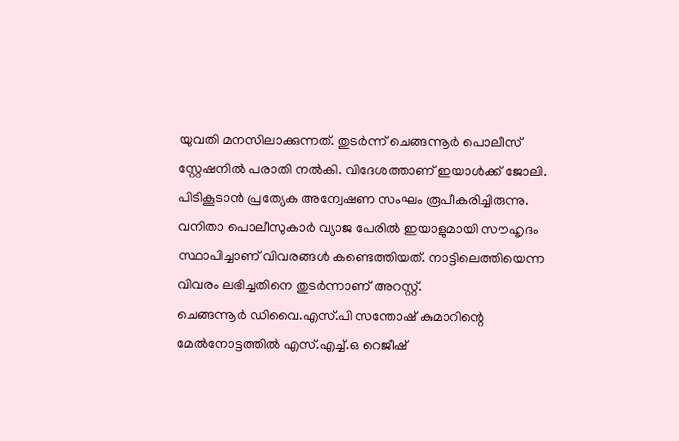യുവതി മനസിലാക്കുന്നത്. തുടർന്ന് ചെങ്ങന്നൂർ പൊലീസ് സ്റ്റേഷനിൽ പരാതി നൽകി. വിദേശത്താണ് ഇയാൾക്ക് ജോലി. പിടികൂടാൻ പ്രത്യേക അന്വേഷണ സംഘം രൂപീകരിച്ചിരുന്നു. വനിതാ പൊലീസുകാർ വ്യാജ പേരിൽ ഇയാളുമായി സൗഹൃദം സ്ഥാപിച്ചാണ് വിവരങ്ങൾ കണ്ടെത്തിയത്. നാട്ടിലെത്തിയെന്ന വിവരം ലഭിച്ചതിനെ തുടർന്നാണ് അറസ്റ്റ്.
ചെങ്ങന്നൂർ ഡിവൈ.എസ്.പി സന്തോഷ് കുമാറിന്റെ മേൽനോട്ടത്തിൽ എസ്.എച്ച്.ഒ റെജീഷ്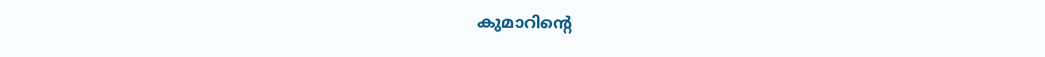കുമാറിന്റെ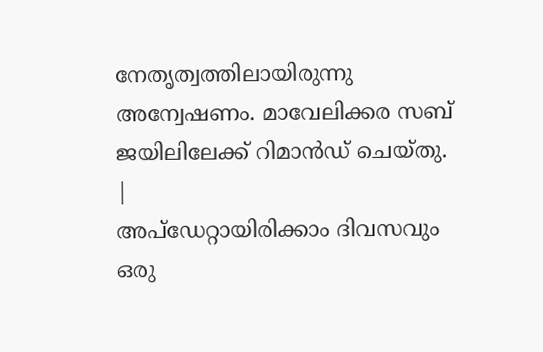നേതൃത്വത്തിലായിരുന്നു അന്വേഷണം. മാവേലിക്കര സബ് ജയിലിലേക്ക് റിമാൻഡ് ചെയ്തു.
|
അപ്ഡേറ്റായിരിക്കാം ദിവസവും
ഒരു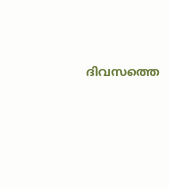ദിവസത്തെ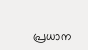പ്രധാന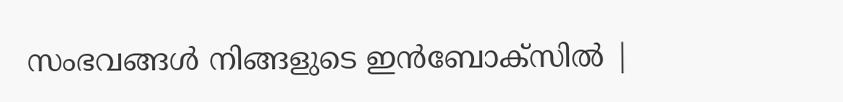സംഭവങ്ങൾ നിങ്ങളുടെ ഇൻബോക്സിൽ |